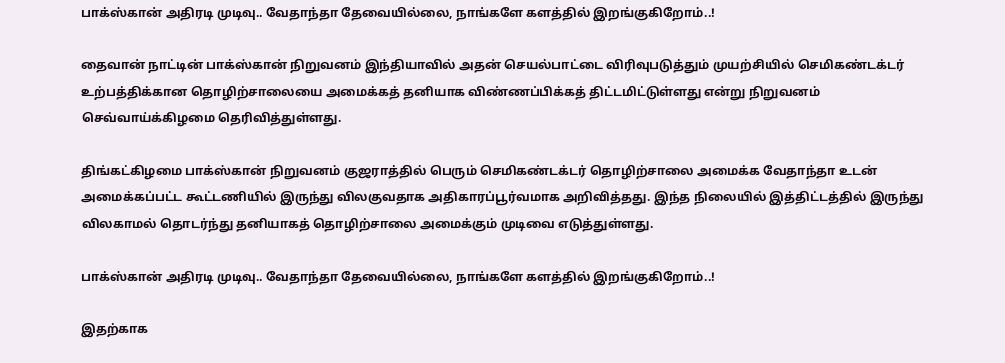பாக்ஸ்கான் அதிரடி முடிவு.. வேதாந்தா தேவையில்லை, நாங்களே களத்தில் இறங்குகிறோம்..!

தைவான் நாட்டின் பாக்ஸ்கான் நிறுவனம் இந்தியாவில் அதன் செயல்பாட்டை விரிவுபடுத்தும் முயற்சியில் செமிகண்டக்டர் உற்பத்திக்கான தொழிற்சாலையை அமைக்கத் தனியாக விண்ணப்பிக்கத் திட்டமிட்டுள்ளது என்று நிறுவனம் செவ்வாய்க்கிழமை தெரிவித்துள்ளது.

திங்கட்கிழமை பாக்ஸ்கான் நிறுவனம் குஜராத்தில் பெரும் செமிகண்டக்டர் தொழிற்சாலை அமைக்க வேதாந்தா உடன் அமைக்கப்பட்ட கூட்டணியில் இருந்து விலகுவதாக அதிகாரப்பூர்வமாக அறிவித்தது. இந்த நிலையில் இத்திட்டத்தில் இருந்து விலகாமல் தொடர்ந்து தனியாகத் தொழிற்சாலை அமைக்கும் முடிவை எடுத்துள்ளது.

பாக்ஸ்கான் அதிரடி முடிவு.. வேதாந்தா தேவையில்லை, நாங்களே களத்தில் இறங்குகிறோம்..!

இதற்காக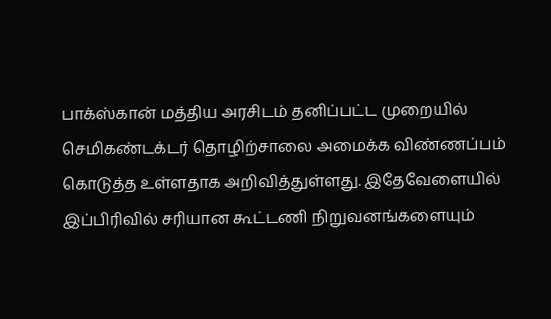பாக்ஸ்கான் மத்திய அரசிடம் தனிப்பட்ட முறையில் செமிகண்டக்டர் தொழிற்சாலை அமைக்க விண்ணப்பம் கொடுத்த உள்ளதாக அறிவித்துள்ளது. இதேவேளையில் இப்பிரிவில் சரியான கூட்டணி நிறுவனங்களையும்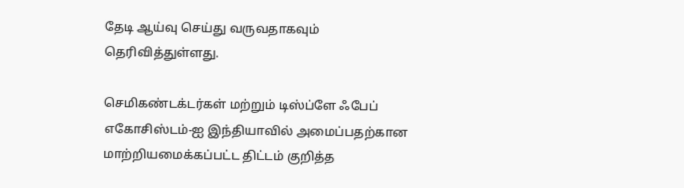தேடி ஆய்வு செய்து வருவதாகவும் தெரிவித்துள்ளது.

செமிகண்டக்டர்கள் மற்றும் டிஸ்ப்ளே ஃபேப் எகோசிஸ்டம்-ஐ இந்தியாவில் அமைப்பதற்கான மாற்றியமைக்கப்பட்ட திட்டம் குறித்த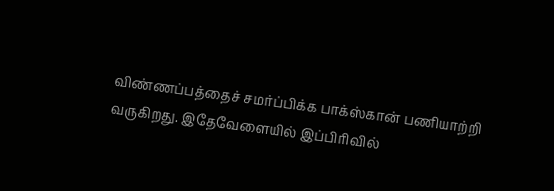விண்ணப்பத்தைச் சமர்ப்பிக்க பாக்ஸ்கான் பணியாற்றி வருகிறது. இதேவேளையில் இப்பிரிவில்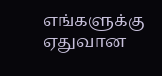எங்களுக்கு ஏதுவான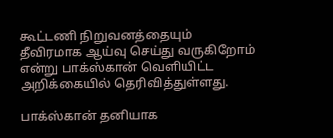கூட்டணி நிறுவனத்தையும் தீவிரமாக ஆய்வு செய்து வருகிறோம் என்று பாக்ஸ்கான் வெளியிட்ட அறிக்கையில் தெரிவித்துள்ளது.

பாக்ஸ்கான் தனியாக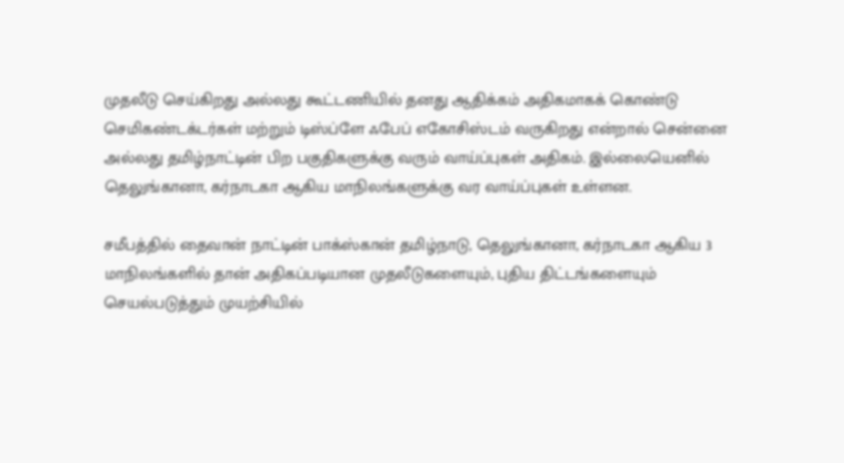முதலீடு செய்கிறது அல்லது கூட்டணியில் தனது ஆதிக்கம் அதிகமாகக் கொண்டு செமிகண்டக்டர்கள் மற்றும் டிஸ்ப்ளே ஃபேப் எகோசிஸ்டம் வருகிறது என்றால் சென்னை அல்லது தமிழ்நாட்டின் பிற பகுதிகளுக்கு வரும் வாய்ப்புகள் அதிகம். இல்லையெனில் தெலுங்கானா, கர்நாடகா ஆகிய மாநிலங்களுக்கு வர வாய்ப்புகள் உள்ளன.

சமீபத்தில் தைவான் நாட்டின் பாக்ஸ்கான் தமிழ்நாடு, தெலுங்கானா, கர்நாடகா ஆகிய 3 மாநிலங்களில் தான் அதிகப்படியான முதலீடுகளையும், புதிய திட்டங்களையும் செயல்படுத்தும் முயற்சியில்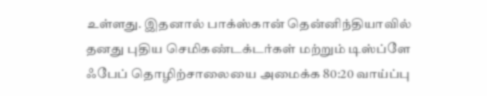உள்ளது. இதனால் பாக்ஸ்கான் தென்னிந்தியாவில் தனது புதிய செமிகண்டக்டர்கள் மற்றும் டிஸ்ப்ளே ஃபேப் தொழிற்சாலையை அமைக்க 80:20 வாய்ப்பு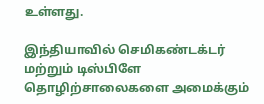உள்ளது.

இந்தியாவில் செமிகண்டக்டர் மற்றும் டிஸ்பிளே தொழிற்சாலைகளை அமைக்கும்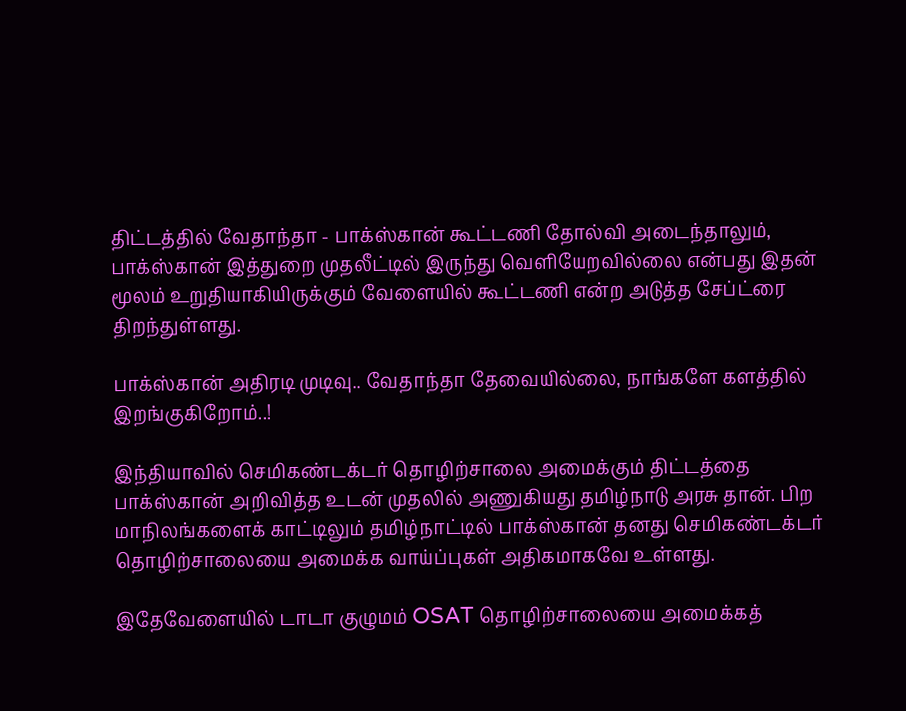திட்டத்தில் வேதாந்தா - பாக்ஸ்கான் கூட்டணி தோல்வி அடைந்தாலும், பாக்ஸ்கான் இத்துறை முதலீட்டில் இருந்து வெளியேறவில்லை என்பது இதன் மூலம் உறுதியாகியிருக்கும் வேளையில் கூட்டணி என்ற அடுத்த சேப்ட்ரை திறந்துள்ளது.

பாக்ஸ்கான் அதிரடி முடிவு.. வேதாந்தா தேவையில்லை, நாங்களே களத்தில் இறங்குகிறோம்..!

இந்தியாவில் செமிகண்டக்டர் தொழிற்சாலை அமைக்கும் திட்டத்தை பாக்ஸ்கான் அறிவித்த உடன் முதலில் அணுகியது தமிழ்நாடு அரசு தான். பிற மாநிலங்களைக் காட்டிலும் தமிழ்நாட்டில் பாக்ஸ்கான் தனது செமிகண்டக்டர் தொழிற்சாலையை அமைக்க வாய்ப்புகள் அதிகமாகவே உள்ளது.

இதேவேளையில் டாடா குழுமம் OSAT தொழிற்சாலையை அமைக்கத்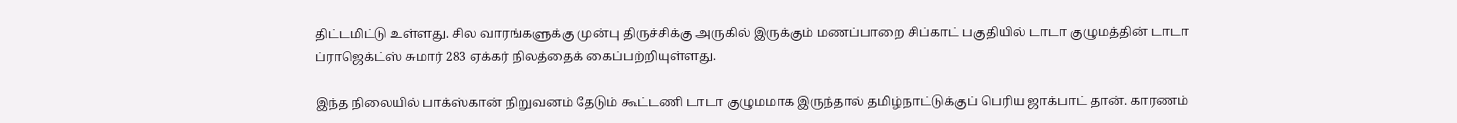திட்டமிட்டு உள்ளது. சில வாரங்களுக்கு முன்பு திருச்சிக்கு அருகில் இருக்கும் மணப்பாறை சிப்காட் பகுதியில் டாடா குழுமத்தின் டாடா ப்ராஜெக்ட்ஸ் சுமார் 283 ஏக்கர் நிலத்தைக் கைப்பற்றியுள்ளது.

இந்த நிலையில் பாக்ஸ்கான் நிறுவனம் தேடும் கூட்டணி டாடா குழுமமாக இருந்தால் தமிழ்நாட்டுக்குப் பெரிய ஜாக்பாட் தான். காரணம்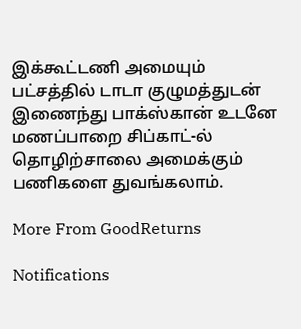இக்கூட்டணி அமையும் பட்சத்தில் டாடா குழுமத்துடன் இணைந்து பாக்ஸ்கான் உடனே மணப்பாறை சிப்காட்-ல் தொழிற்சாலை அமைக்கும் பணிகளை துவங்கலாம்.

More From GoodReturns

Notifications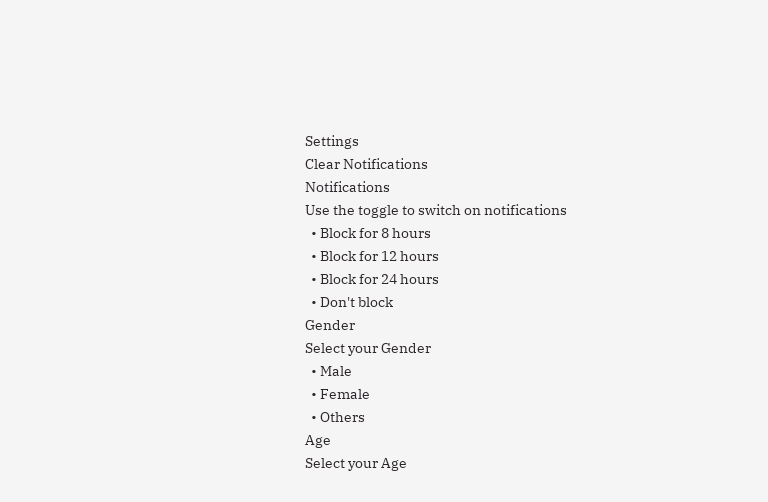Settings
Clear Notifications
Notifications
Use the toggle to switch on notifications
  • Block for 8 hours
  • Block for 12 hours
  • Block for 24 hours
  • Don't block
Gender
Select your Gender
  • Male
  • Female
  • Others
Age
Select your Age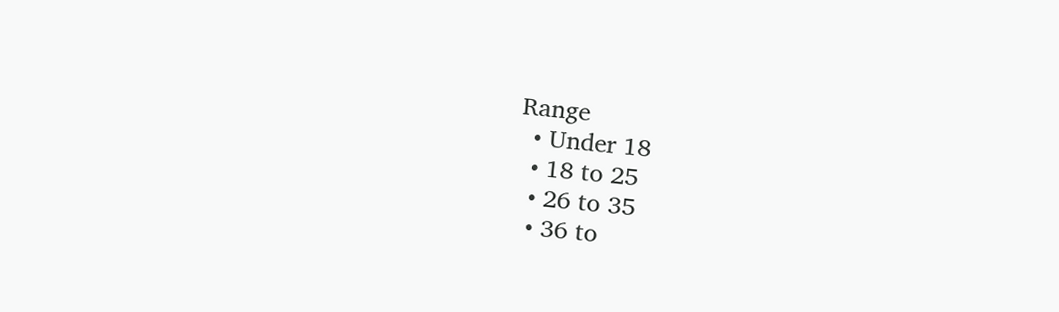Range
  • Under 18
  • 18 to 25
  • 26 to 35
  • 36 to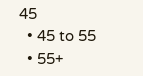45
  • 45 to 55
  • 55+